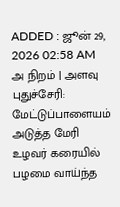ADDED : ஜூன் 29, 2026 02:58 AM
அ நிறம் | அளவு
புதுச்சேரி: மேட்டுப்பாளையம் அடுத்த மேரி உழவர் கரையில் பழமை வாய்ந்த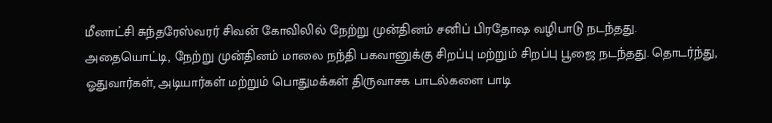மீனாட்சி சுந்தரேஸ்வரர் சிவன் கோவிலில் நேற்று முன்தினம் சனிப் பிரதோஷ வழிபாடு நடந்தது.
அதையொட்டி, நேற்று முன்தினம் மாலை நந்தி பகவானுக்கு சிறப்பு மற்றும் சிறப்பு பூஜை நடந்தது. தொடர்ந்து, ஓதுவார்கள், அடியார்கள் மற்றும் பொதுமக்கள் திருவாசக பாடல்களை பாடி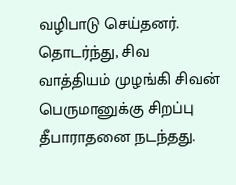வழிபாடு செய்தனர்.
தொடர்ந்து, சிவ வாத்தியம் முழங்கி சிவன் பெருமானுக்கு சிறப்பு தீபாராதனை நடந்தது.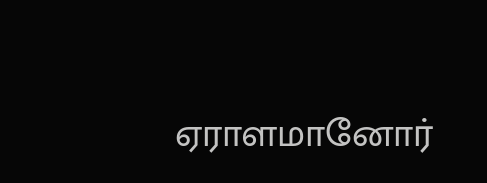ஏராளமானோர்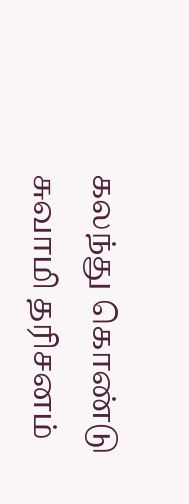கலந்து கொண்டு சுவாமி தரிசனம்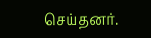செய்தனர்.